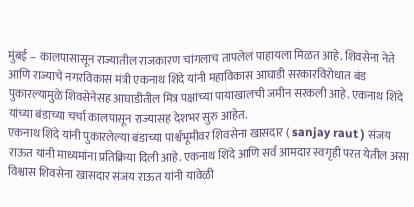मुंबई – कालपासासून राज्यातील राजकारण चांगलाच तापलेलं पाहायला मिळत आहे. शिवसेना नेते आणि राज्याचे नगरविकास मंत्री एकनाथ शिंदे यांनी महाविकास आघाडी सरकारविरोधात बंड पुकारल्यामुळे शिवसेनेसह आघाडीतील मित्र पक्षांच्या पायाखालची जमीन सरकली आहे. एकनाथ शिंदे यांच्या बंडाच्या चर्चा कालपासून राज्यासह देशभर सुरु आहेत.
एकनाथ शिंदे यांनी पुकारलेल्या बंडाच्या पार्श्वभूमीवर शिवसेना खासदार ( sanjay raut ) संजय राऊत यांनी माध्यमांना प्रतिक्रिया दिली आहे. एकनाथ शिंदे आणि सर्व आमदार स्वगृही परत येतील असा विश्वास शिवसेना खासदार संजय राऊत यांनी यावेळी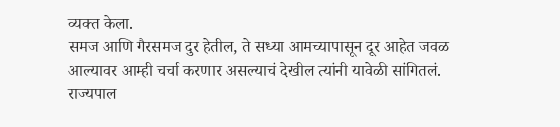व्यक्त केला.
समज आणि गैरसमज दुर हेतील, ते सध्या आमच्यापासून दूर आहेत जवळ आल्यावर आम्ही चर्चा करणार असल्याचं देखील त्यांनी यावेळी सांगितलं. राज्यपाल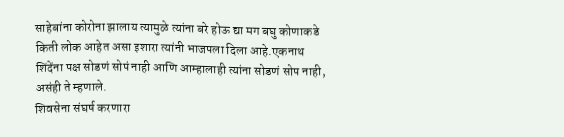साहेबांना कोरोना झालाय त्यामुळे त्यांना बरे होऊ द्या मग बघु कोणाकडे किती लोक आहेत असा इशारा त्यांनी भाजपला दिला आहे.एकनाथ शिंदेंना पक्ष सोडणं सोपं नाही आणि आम्हालाही त्यांना सोडणं सोप नाही, असंही ते म्हणाले.
शिवसेना संघर्ष करणारा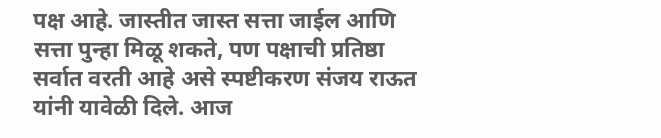पक्ष आहे. जास्तीत जास्त सत्ता जाईल आणि सत्ता पुन्हा मिळू शकते, पण पक्षाची प्रतिष्ठा सर्वात वरती आहे असे स्पष्टीकरण संजय राऊत यांनी यावेळी दिले. आज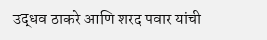उद्धव ठाकरे आणि शरद पवार यांची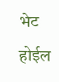भेट होईल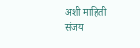अशी माहिती संजय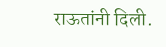राऊतांनी दिली.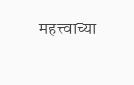महत्त्वाच्या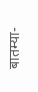बातम्या-